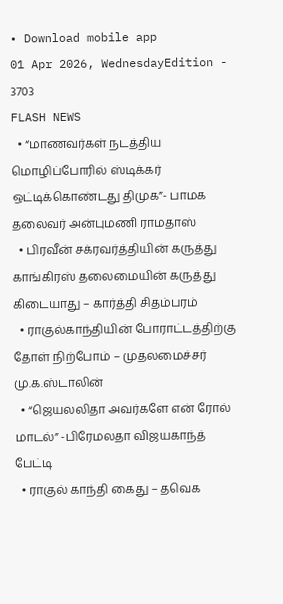• Download mobile app
01 Apr 2026, WednesdayEdition - 3703
FLASH NEWS
  • “மாணவர்கள் நடத்திய மொழிப்போரில் ஸ்டிக்கர் ஒட்டிக்கொண்டது திமுக”- பாமக தலைவர் அன்புமணி ராமதாஸ்
  • பிரவீன் சக்ரவர்த்தியின் கருத்து காங்கிரஸ் தலைமையின் கருத்து கிடையாது – கார்த்தி சிதம்பரம்
  • ராகுல்காந்தியின் போராட்டத்திற்கு தோள் நிற்போம் – முதலமைச்சர் மு.க.ஸ்டாலின்
  • “ஜெயலலிதா அவர்களே என் ரோல் மாடல்” -பிரேமலதா விஜயகாந்த் பேட்டி
  • ராகுல் காந்தி கைது – தவெக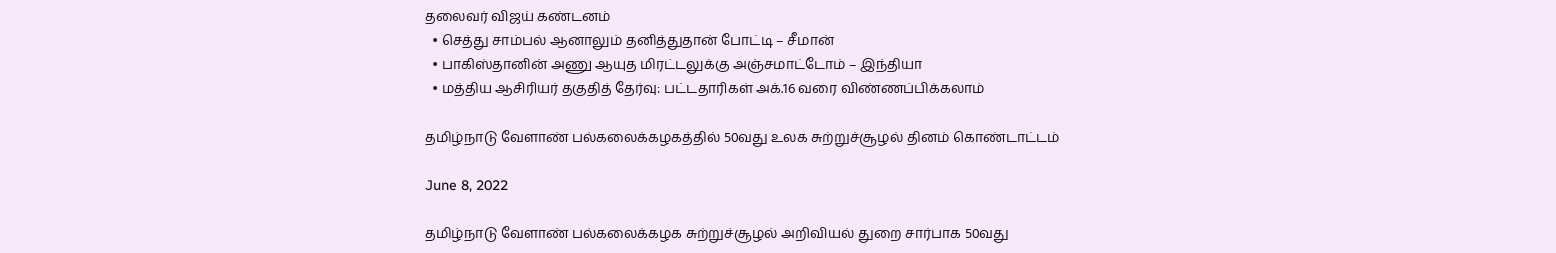தலைவர் விஜய் கண்டனம்
  • செத்து சாம்பல் ஆனாலும் தனித்துதான் போட்டி – சீமான்
  • பாகிஸ்தானின் அணு ஆயுத மிரட்டலுக்கு அஞ்சமாட்டோம் – இந்தியா
  • மத்திய ஆசிரியர் தகுதித் தேர்வு: பட்டதாரிகள் அக்.16 வரை விண்ணப்பிக்கலாம்

தமிழ்நாடு வேளாண் பல்கலைக்கழகத்தில் 50வது உலக சுற்றுச்சூழல் தினம் கொண்டாட்டம்

June 8, 2022

தமிழ்நாடு வேளாண் பல்கலைக்கழக சுற்றுச்சூழல் அறிவியல் துறை சார்பாக 50வது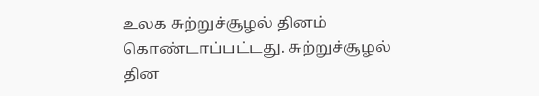உலக சுற்றுச்சூழல் தினம் கொண்டாப்பட்டது. சுற்றுச்சூழல் தின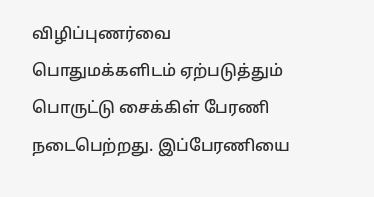விழிப்புணர்வை பொதுமக்களிடம் ஏற்படுத்தும் பொருட்டு சைக்கிள் பேரணி நடைபெற்றது. இப்பேரணியை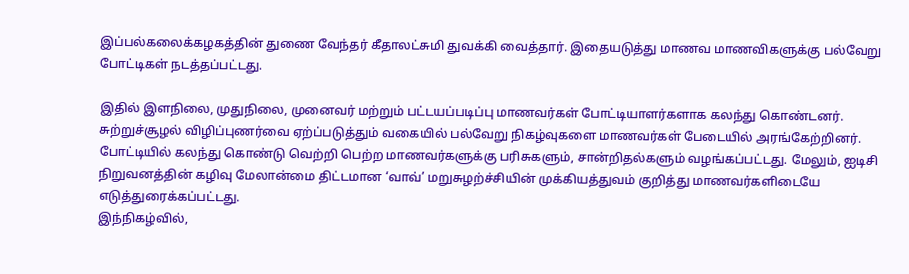இப்பல்கலைக்கழகத்தின் துணை வேந்தர் கீதாலட்சுமி துவக்கி வைத்தார். இதையடுத்து மாணவ மாணவிகளுக்கு பல்வேறு போட்டிகள் நடத்தப்பட்டது.

இதில் இளநிலை, முதுநிலை, முனைவர் மற்றும் பட்டயப்படிப்பு மாணவர்கள் போட்டியாளர்களாக கலந்து கொண்டனர். சுற்றுச்சூழல் விழிப்புணர்வை ஏற்ப்படுத்தும் வகையில் பல்வேறு நிகழ்வுகளை மாணவர்கள் பேடையில் அரங்கேற்றினர். போட்டியில் கலந்து கொண்டு வெற்றி பெற்ற மாணவர்களுக்கு பரிசுகளும், சான்றிதல்களும் வழங்கப்பட்டது. மேலும், ஐடிசி நிறுவனத்தின் கழிவு மேலான்மை திட்டமான ‘வாவ்’ மறுசுழற்ச்சியின் முக்கியத்துவம் குறித்து மாணவர்களிடையே எடுத்துரைக்கப்பட்டது.
இந்நிகழ்வில்,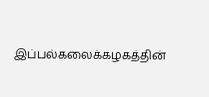இப்பல்கலைக்கழகத்தின்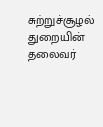சுற்றுச்சூழல் துறையின் தலைவர்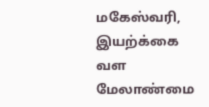மகேஸ்வரி, இயற்க்கை வள மேலாண்மை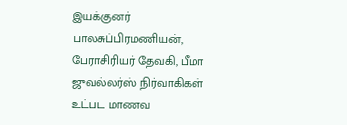இயக்குனர் பாலசுப்பிரமணியன், பேராசிரியர் தேவகி, பீமா ஜுவல்லர்ஸ் நிர்வாகிகள் உட்பட மாணவ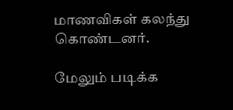மாணவிகள் கலந்து கொண்டனர்.

மேலும் படிக்க